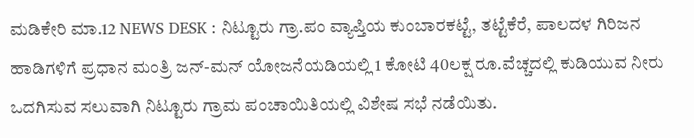ಮಡಿಕೇರಿ ಮಾ.12 NEWS DESK : ನಿಟ್ಟೂರು ಗ್ರಾ.ಪಂ ವ್ಯಾಪ್ತಿಯ ಕುಂಬಾರಕಟ್ಟೆ, ತಟ್ಟೆಕೆರೆ, ಪಾಲದಳ ಗಿರಿಜನ ಹಾಡಿಗಳಿಗೆ ಪ್ರಧಾನ ಮಂತ್ರಿ ಜನ್-ಮನ್ ಯೋಜನೆಯಡಿಯಲ್ಲಿ 1 ಕೋಟಿ 40ಲಕ್ಷ ರೂ.ವೆಚ್ಚದಲ್ಲಿ ಕುಡಿಯುವ ನೀರು ಒದಗಿಸುವ ಸಲುವಾಗಿ ನಿಟ್ಟೂರು ಗ್ರಾಮ ಪಂಚಾಯಿತಿಯಲ್ಲಿ ವಿಶೇಷ ಸಭೆ ನಡೆಯಿತು.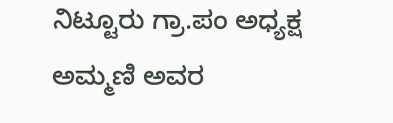ನಿಟ್ಟೂರು ಗ್ರಾ.ಪಂ ಅಧ್ಯಕ್ಷ ಅಮ್ಮಣಿ ಅವರ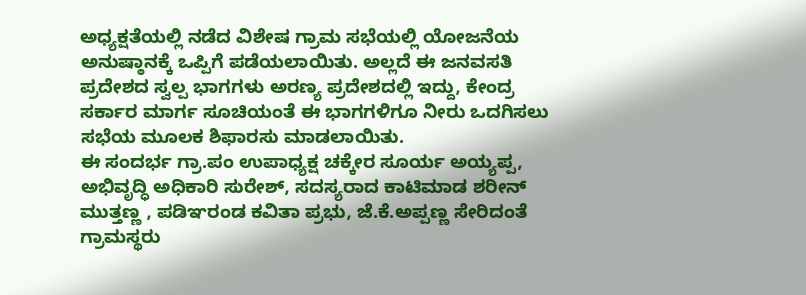ಅಧ್ಯಕ್ಷತೆಯಲ್ಲಿ ನಡೆದ ವಿಶೇಷ ಗ್ರಾಮ ಸಭೆಯಲ್ಲಿ ಯೋಜನೆಯ ಅನುಷ್ಠಾನಕ್ಕೆ ಒಪ್ಪಿಗೆ ಪಡೆಯಲಾಯಿತು. ಅಲ್ಲದೆ ಈ ಜನವಸತಿ ಪ್ರದೇಶದ ಸ್ವಲ್ಪ ಭಾಗಗಳು ಅರಣ್ಯ ಪ್ರದೇಶದಲ್ಲಿ ಇದ್ದು, ಕೇಂದ್ರ ಸರ್ಕಾರ ಮಾರ್ಗ ಸೂಚಿಯಂತೆ ಈ ಭಾಗಗಳಿಗೂ ನೀರು ಒದಗಿಸಲು ಸಭೆಯ ಮೂಲಕ ಶಿಫಾರಸು ಮಾಡಲಾಯಿತು.
ಈ ಸಂದರ್ಭ ಗ್ರಾ.ಪಂ ಉಪಾಧ್ಯಕ್ಷ ಚಕ್ಕೇರ ಸೂರ್ಯ ಅಯ್ಯಪ್ಪ, ಅಭಿವೃದ್ಧಿ ಅಧಿಕಾರಿ ಸುರೇಶ್, ಸದಸ್ಯರಾದ ಕಾಟಿಮಾಡ ಶರೀನ್ ಮುತ್ತಣ್ಣ , ಪಡಿಞರಂಡ ಕವಿತಾ ಪ್ರಭು, ಜೆ.ಕೆ.ಅಪ್ಪಣ್ಣ ಸೇರಿದಂತೆ ಗ್ರಾಮಸ್ಥರು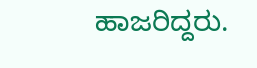ಹಾಜರಿದ್ದರು.